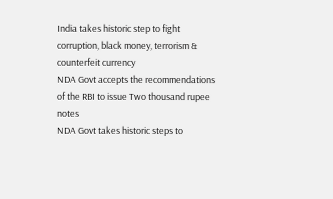India takes historic step to fight corruption, black money, terrorism & counterfeit currency
NDA Govt accepts the recommendations of the RBI to issue Two thousand rupee notes
NDA Govt takes historic steps to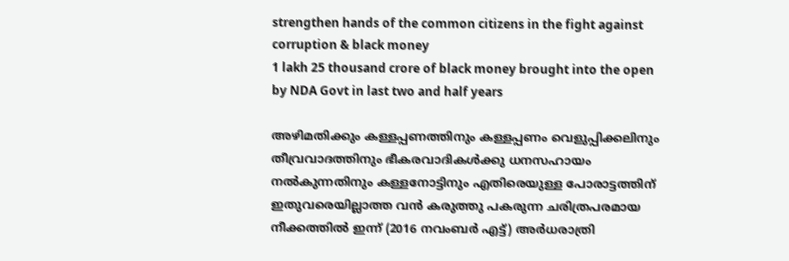strengthen hands of the common citizens in the fight against corruption & black money
1 lakh 25 thousand crore of black money brought into the open by NDA Govt in last two and half years

അഴിമതിക്കും കള്ളപ്പണത്തിനും കള്ളപ്പണം വെളുപ്പിക്കലിനും തീവ്രവാദത്തിനും ഭീകരവാദികള്‍ക്കു ധനസഹായം നല്‍കുന്നതിനും കള്ളനോട്ടിനും എതിരെയുള്ള പോരാട്ടത്തിന് ഇതുവരെയില്ലാത്ത വന്‍ കരുത്തു പകരുന്ന ചരിത്രപരമായ നീക്കത്തില്‍ ഇന്ന് (2016 നവംബര്‍ എട്ട്) അര്‍ധരാത്രി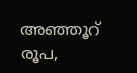അഞ്ഞൂറ് രൂപ,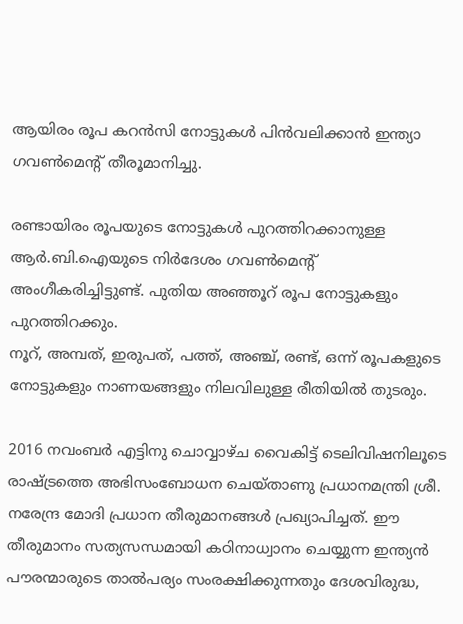ആയിരം രൂപ കറന്‍സി നോട്ടുകള്‍ പിന്‍വലിക്കാന്‍ ഇന്ത്യാ ഗവണ്‍മെന്റ് തീരൂമാനിച്ചു.

രണ്ടായിരം രൂപയുടെ നോട്ടുകള്‍ പുറത്തിറക്കാനുള്ള ആര്‍.ബി.ഐയുടെ നിര്‍ദേശം ഗവണ്‍മെന്റ് അംഗീകരിച്ചിട്ടുണ്ട്. പുതിയ അഞ്ഞൂറ് രൂപ നോട്ടുകളും പുറത്തിറക്കും.
നൂറ്, അമ്പത്, ഇരുപത്, പത്ത്, അഞ്ച്, രണ്ട്, ഒന്ന് രൂപകളുടെ നോട്ടുകളും നാണയങ്ങളും നിലവിലുള്ള രീതിയില്‍ തുടരും.

2016 നവംബര്‍ എട്ടിനു ചൊവ്വാഴ്ച വൈകിട്ട് ടെലിവിഷനിലൂടെ രാഷ്ട്രത്തെ അഭിസംബോധന ചെയ്താണു പ്രധാനമന്ത്രി ശ്രീ. നരേന്ദ്ര മോദി പ്രധാന തീരുമാനങ്ങള്‍ പ്രഖ്യാപിച്ചത്. ഈ തീരുമാനം സത്യസന്ധമായി കഠിനാധ്വാനം ചെയ്യുന്ന ഇന്ത്യന്‍ പൗരന്മാരുടെ താല്‍പര്യം സംരക്ഷിക്കുന്നതും ദേശവിരുദ്ധ,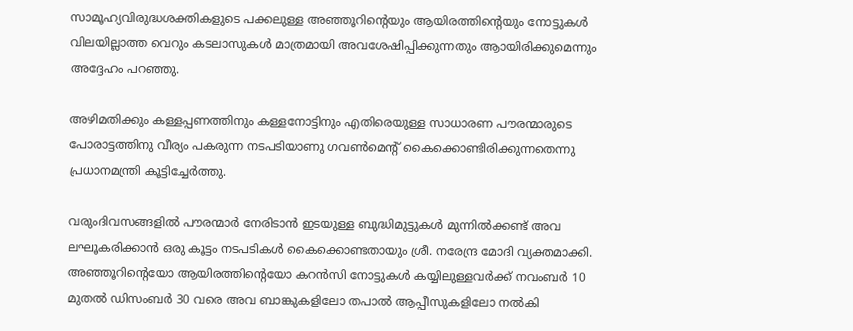സാമൂഹ്യവിരുദ്ധശക്തികളുടെ പക്കലുള്ള അഞ്ഞൂറിന്റെയും ആയിരത്തിന്റെയും നോട്ടുകള്‍ വിലയില്ലാത്ത വെറും കടലാസുകള്‍ മാത്രമായി അവശേഷിപ്പിക്കുന്നതും ആായിരിക്കുമെന്നും അദ്ദേഹം പറഞ്ഞു.

അഴിമതിക്കും കള്ളപ്പണത്തിനും കള്ളനോട്ടിനും എതിരെയുള്ള സാധാരണ പൗരന്മാരുടെ പോരാട്ടത്തിനു വീര്യം പകരുന്ന നടപടിയാണു ഗവണ്‍മെന്റ് കൈക്കൊണ്ടിരിക്കുന്നതെന്നു പ്രധാനമന്ത്രി കൂട്ടിച്ചേര്‍ത്തു.

വരുംദിവസങ്ങളില്‍ പൗരന്മാര്‍ നേരിടാന്‍ ഇടയുള്ള ബുദ്ധിമുട്ടുകള്‍ മുന്നില്‍ക്കണ്ട് അവ ലഘൂകരിക്കാന്‍ ഒരു കൂട്ടം നടപടികള്‍ കൈക്കൊണ്ടതായും ശ്രീ. നരേന്ദ്ര മോദി വ്യക്തമാക്കി. അഞ്ഞൂറിന്റെയോ ആയിരത്തിന്റെയോ കറന്‍സി നോട്ടുകള്‍ കയ്യിലുള്ളവര്‍ക്ക് നവംബര്‍ 10 മുതല്‍ ഡിസംബര്‍ 30 വരെ അവ ബാങ്കുകളിലോ തപാല്‍ ആപ്പീസുകളിലോ നല്‍കി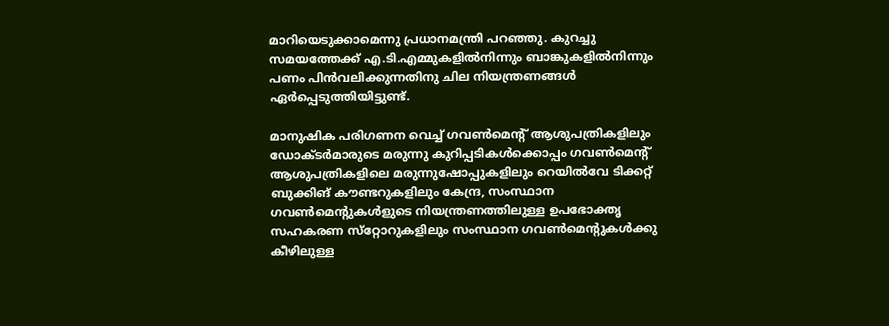മാറിയെടുക്കാമെന്നു പ്രധാനമന്ത്രി പറഞ്ഞു. കുറച്ചു സമയത്തേക്ക് എ.ടി.എമ്മുകളില്‍നിന്നും ബാങ്കുകളില്‍നിന്നും പണം പിന്‍വലിക്കുന്നതിനു ചില നിയന്ത്രണങ്ങള്‍ ഏര്‍പ്പെടുത്തിയിട്ടുണ്ട്.

മാനുഷിക പരിഗണന വെച്ച് ഗവണ്‍മെന്റ് ആശുപത്രികളിലും ഡോക്ടര്‍മാരുടെ മരുന്നു കുറിപ്പടികള്‍ക്കൊപ്പം ഗവണ്‍മെന്റ് ആശുപത്രികളിലെ മരുന്നുഷോപ്പുകളിലും റെയില്‍വേ ടിക്കറ്റ് ബുക്കിങ് കൗണ്ടറുകളിലും കേന്ദ്ര, സംസ്ഥാന ഗവണ്‍മെന്റുകള്‍ളുടെ നിയന്ത്രണത്തിലുള്ള ഉപഭോക്തൃ സഹകരണ സ്‌റ്റോറുകളിലും സംസ്ഥാന ഗവണ്‍മെന്റുകള്‍ക്കു കീഴിലുള്ള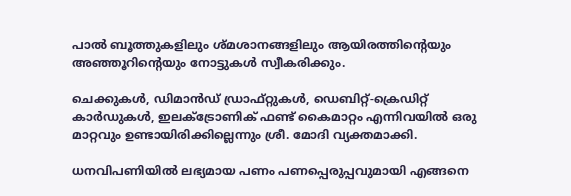പാല്‍ ബൂത്തുകളിലും ശ്മശാനങ്ങളിലും ആയിരത്തിന്റെയും അഞ്ഞൂറിന്റെയും നോട്ടുകള്‍ സ്വീകരിക്കും.

ചെക്കുകള്‍, ഡിമാന്‍ഡ് ഡ്രാഫ്റ്റുകള്‍, ഡെബിറ്റ്-ക്രെഡിറ്റ് കാര്‍ഡുകള്‍, ഇലക്ട്രോണിക് ഫണ്ട് കൈമാറ്റം എന്നിവയില്‍ ഒരു മാറ്റവും ഉണ്ടായിരിക്കില്ലെന്നും ശ്രീ. മോദി വ്യക്തമാക്കി.

ധനവിപണിയില്‍ ലഭ്യമായ പണം പണപ്പെരുപ്പവുമായി എങ്ങനെ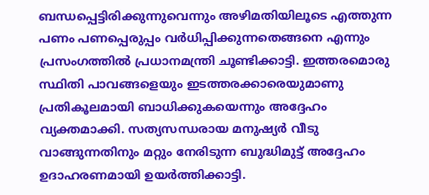ബന്ധപ്പെട്ടിരിക്കുന്നുവെന്നും അഴിമതിയിലൂടെ എത്തുന്ന പണം പണപ്പെരുപ്പം വര്‍ധിപ്പിക്കുന്നതെങ്ങനെ എന്നും പ്രസംഗത്തില്‍ പ്രധാനമന്ത്രി ചൂണ്ടിക്കാട്ടി. ഇത്തരമൊരു സ്ഥിതി പാവങ്ങളെയും ഇടത്തരക്കാരെയുമാണു പ്രതികൂലമായി ബാധിക്കുകയെന്നും അദ്ദേഹം വ്യക്തമാക്കി. സത്യസന്ധരായ മനുഷ്യര്‍ വീടു വാങ്ങുന്നതിനും മറ്റും നേരിടുന്ന ബുദ്ധിമുട്ട് അദ്ദേഹം ഉദാഹരണമായി ഉയര്‍ത്തിക്കാട്ടി.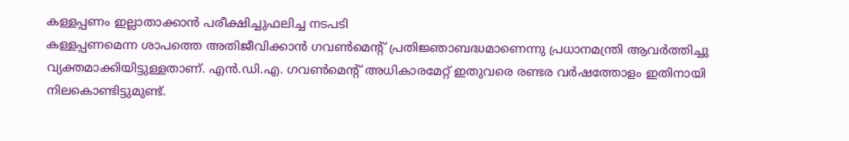കള്ളപ്പണം ഇല്ലാതാക്കാന്‍ പരീക്ഷിച്ചുഫലിച്ച നടപടി
കള്ളപ്പണമെന്ന ശാപത്തെ അതിജീവിക്കാന്‍ ഗവണ്‍മെന്റ് പ്രതിജ്ഞാബദ്ധമാണെന്നു പ്രധാനമന്ത്രി ആവര്‍ത്തിച്ചു വ്യക്തമാക്കിയിട്ടുള്ളതാണ്. എന്‍.ഡി.എ. ഗവണ്‍മെന്റ് അധികാരമേറ്റ് ഇതുവരെ രണ്ടര വര്‍ഷത്തോളം ഇതിനായി നിലകൊണ്ടിട്ടുമുണ്ട്.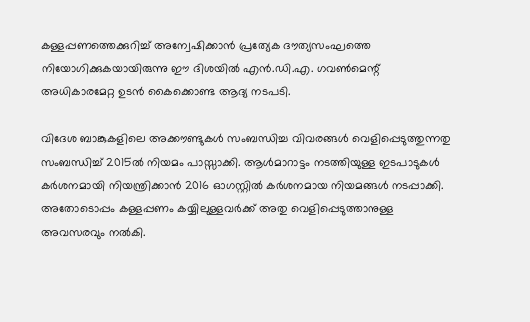കള്ളപ്പണത്തെക്കുറിച്ച് അന്വേഷിക്കാന്‍ പ്രത്യേക ദൗത്യസംഘത്തെ നിയോഗിക്കുകയായിരുന്നു ഈ ദിശയില്‍ എന്‍.ഡി.എ. ഗവണ്‍മെന്റ് അധികാരമേറ്റ ഉടന്‍ കൈക്കൊണ്ട ആദ്യ നടപടി.

വിദേശ ബാങ്കുകളിലെ അക്കൗണ്ടുകള്‍ സംബന്ധിച്ച വിവരങ്ങള്‍ വെളിപ്പെടുത്തുന്നതു സംബന്ധിച്ച് 2015ല്‍ നിയമം പാസ്സാക്കി. ആള്‍മാറാട്ടം നടത്തിയുള്ള ഇടപാടുകള്‍ കര്‍ശനമായി നിയന്ത്രിക്കാന്‍ 2016 ഓഗസ്റ്റില്‍ കര്‍ശനമായ നിയമങ്ങള്‍ നടപ്പാക്കി. അതോടൊപ്പം കള്ളപ്പണം കയ്യിലുള്ളവര്‍ക്ക് അതു വെളിപ്പെടുത്താനുള്ള അവസരവും നല്‍കി.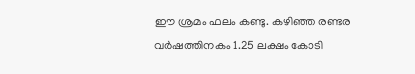ഈ ശ്രമം ഫലം കണ്ടു. കഴിഞ്ഞ രണ്ടര വര്‍ഷത്തിനകം 1.25 ലക്ഷം കോടി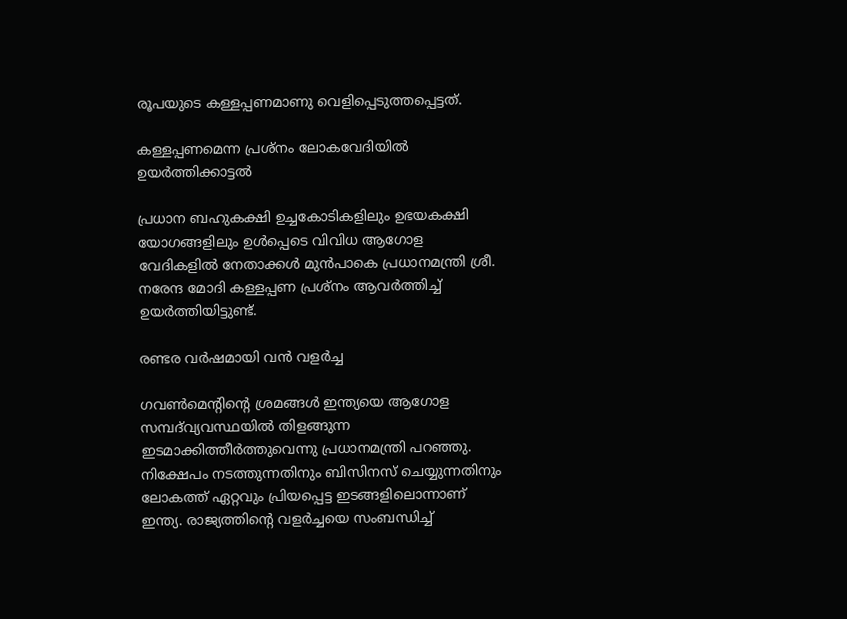രൂപയുടെ കള്ളപ്പണമാണു വെളിപ്പെടുത്തപ്പെട്ടത്.

കള്ളപ്പണമെന്ന പ്രശ്‌നം ലോകവേദിയില്‍ ഉയര്‍ത്തിക്കാട്ടല്‍

പ്രധാന ബഹുകക്ഷി ഉച്ചകോടികളിലും ഉഭയകക്ഷി യോഗങ്ങളിലും ഉള്‍പ്പെടെ വിവിധ ആഗോള വേദികളില്‍ നേതാക്കള്‍ മുന്‍പാകെ പ്രധാനമന്ത്രി ശ്രീ. നരേന്ദ മോദി കള്ളപ്പണ പ്രശ്‌നം ആവര്‍ത്തിച്ച് ഉയര്‍ത്തിയിട്ടുണ്ട്.

രണ്ടര വര്‍ഷമായി വന്‍ വളര്‍ച്ച

ഗവണ്‍മെന്റിന്റെ ശ്രമങ്ങള്‍ ഇന്ത്യയെ ആഗോള സമ്പദ്‌വ്യവസ്ഥയില്‍ തിളങ്ങുന്ന ഇടമാക്കിത്തീര്‍ത്തുവെന്നു പ്രധാനമന്ത്രി പറഞ്ഞു. നിക്ഷേപം നടത്തുന്നതിനും ബിസിനസ് ചെയ്യുന്നതിനും ലോകത്ത് ഏറ്റവും പ്രിയപ്പെട്ട ഇടങ്ങളിലൊന്നാണ് ഇന്ത്യ. രാജ്യത്തിന്റെ വളര്‍ച്ചയെ സംബന്ധിച്ച്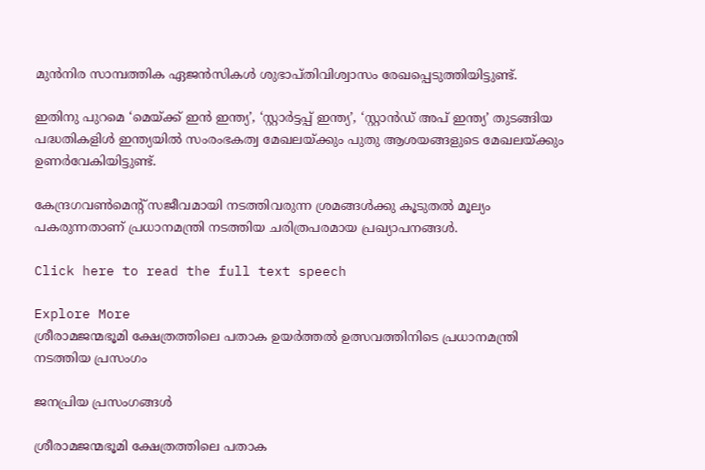മുന്‍നിര സാമ്പത്തിക ഏജന്‍സികള്‍ ശുഭാപ്തിവിശ്വാസം രേഖപ്പെടുത്തിയിട്ടുണ്ട്.

ഇതിനു പുറമെ ‘മെയ്ക്ക് ഇന്‍ ഇന്ത്യ’, ‘സ്റ്റാര്‍ട്ടപ്പ് ഇന്ത്യ’, ‘സ്റ്റാന്‍ഡ് അപ് ഇന്ത്യ’ തുടങ്ങിയ പദ്ധതികളിള്‍ ഇന്ത്യയില്‍ സംരംഭകത്വ മേഖലയ്ക്കും പുതു ആശയങ്ങളുടെ മേഖലയ്ക്കും ഉണര്‍വേകിയിട്ടുണ്ട്.

കേന്ദ്രഗവണ്‍മെന്റ് സജീവമായി നടത്തിവരുന്ന ശ്രമങ്ങള്‍ക്കു കൂടുതല്‍ മൂല്യം പകരുന്നതാണ് പ്രധാനമന്ത്രി നടത്തിയ ചരിത്രപരമായ പ്രഖ്യാപനങ്ങള്‍.

Click here to read the full text speech

Explore More
ശ്രീരാമജന്മഭൂമി ക്ഷേത്രത്തിലെ പതാക ഉയർത്തൽ ഉത്സവത്തിനിടെ പ്രധാനമന്ത്രി നടത്തിയ പ്രസംഗം

ജനപ്രിയ പ്രസംഗങ്ങൾ

ശ്രീരാമജന്മഭൂമി ക്ഷേത്രത്തിലെ പതാക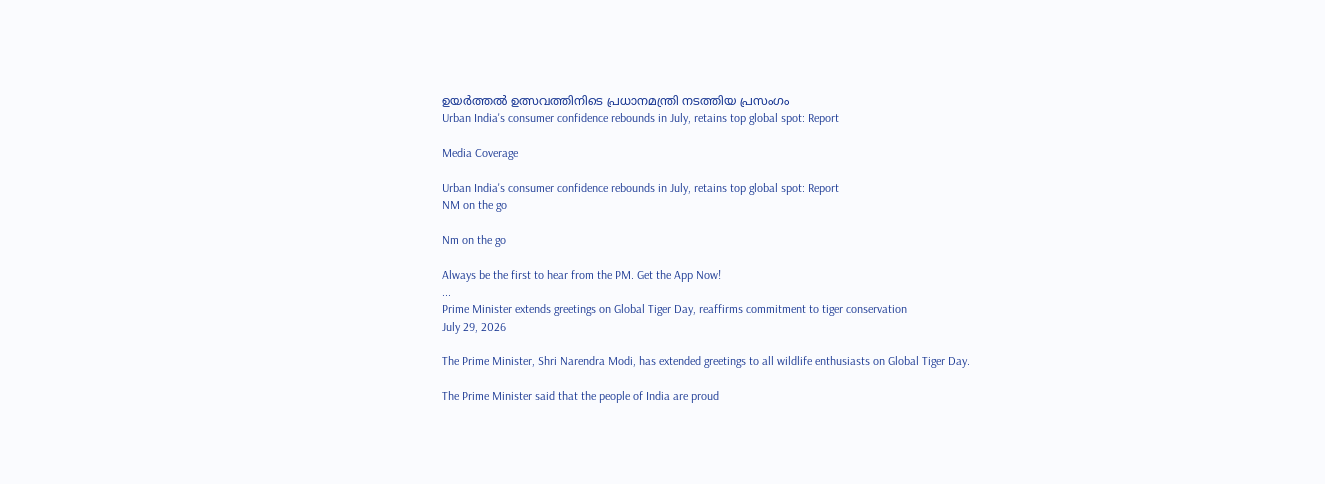ഉയർത്തൽ ഉത്സവത്തിനിടെ പ്രധാനമന്ത്രി നടത്തിയ പ്രസംഗം
Urban India's consumer confidence rebounds in July, retains top global spot: Report

Media Coverage

Urban India's consumer confidence rebounds in July, retains top global spot: Report
NM on the go

Nm on the go

Always be the first to hear from the PM. Get the App Now!
...
Prime Minister extends greetings on Global Tiger Day, reaffirms commitment to tiger conservation
July 29, 2026

The Prime Minister, Shri Narendra Modi, has extended greetings to all wildlife enthusiasts on Global Tiger Day.

The Prime Minister said that the people of India are proud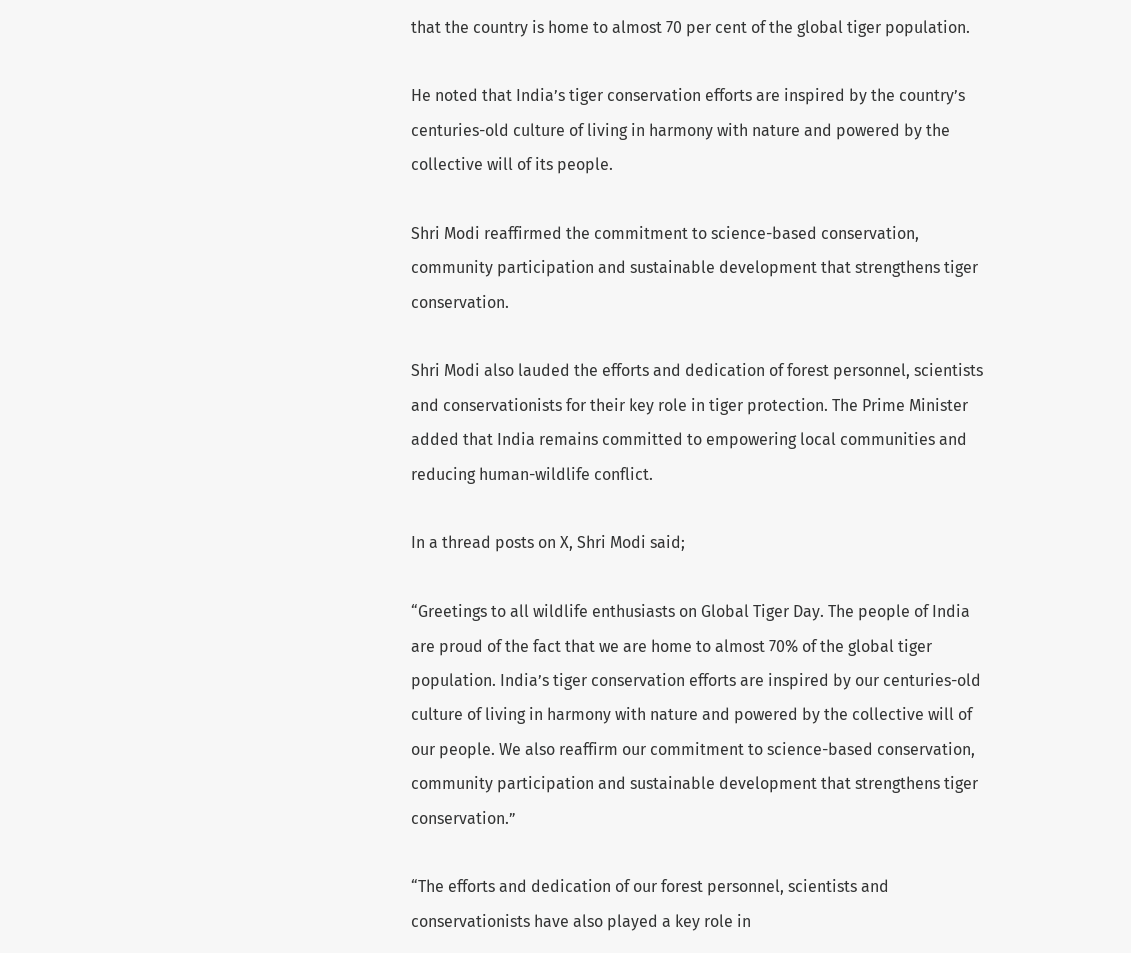that the country is home to almost 70 per cent of the global tiger population.

He noted that India’s tiger conservation efforts are inspired by the country’s centuries-old culture of living in harmony with nature and powered by the collective will of its people.

Shri Modi reaffirmed the commitment to science-based conservation, community participation and sustainable development that strengthens tiger conservation.

Shri Modi also lauded the efforts and dedication of forest personnel, scientists and conservationists for their key role in tiger protection. The Prime Minister added that India remains committed to empowering local communities and reducing human-wildlife conflict.

In a thread posts on X, Shri Modi said;

“Greetings to all wildlife enthusiasts on Global Tiger Day. The people of India are proud of the fact that we are home to almost 70% of the global tiger population. India’s tiger conservation efforts are inspired by our centuries-old culture of living in harmony with nature and powered by the collective will of our people. We also reaffirm our commitment to science-based conservation, community participation and sustainable development that strengthens tiger conservation.”

“The efforts and dedication of our forest personnel, scientists and conservationists have also played a key role in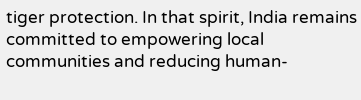tiger protection. In that spirit, India remains committed to empowering local communities and reducing human-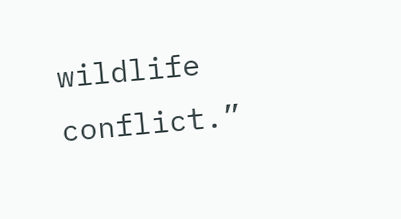wildlife conflict.”